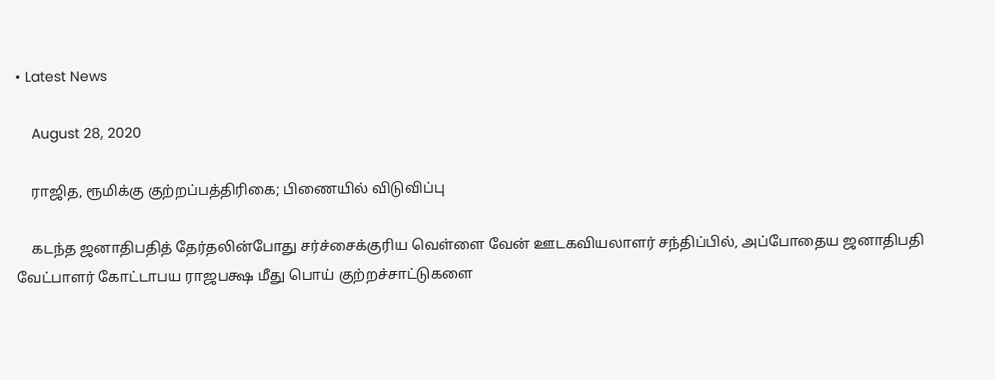• Latest News

    August 28, 2020

    ராஜித, ரூமிக்கு குற்றப்பத்திரிகை; பிணையில் விடுவிப்பு

    கடந்த ஜனாதிபதித் தேர்தலின்போது சர்ச்சைக்குரிய வெள்ளை வேன் ஊடகவியலாளர் சந்திப்பில், அப்போதைய ஜனாதிபதி வேட்பாளர் கோட்டாபய ராஜபக்ஷ மீது பொய் குற்றச்சாட்டுகளை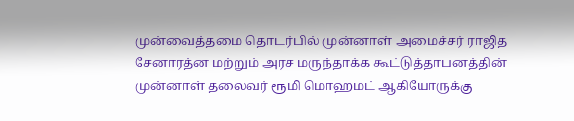முன்வைத்தமை தொடர்பில் முன்னாள் அமைச்சர் ராஜித சேனாரத்ன மற்றும் அரச மருந்தாக்க கூட்டுத்தாபனத்தின் முன்னாள் தலைவர் ரூமி மொஹமட் ஆகியோருக்கு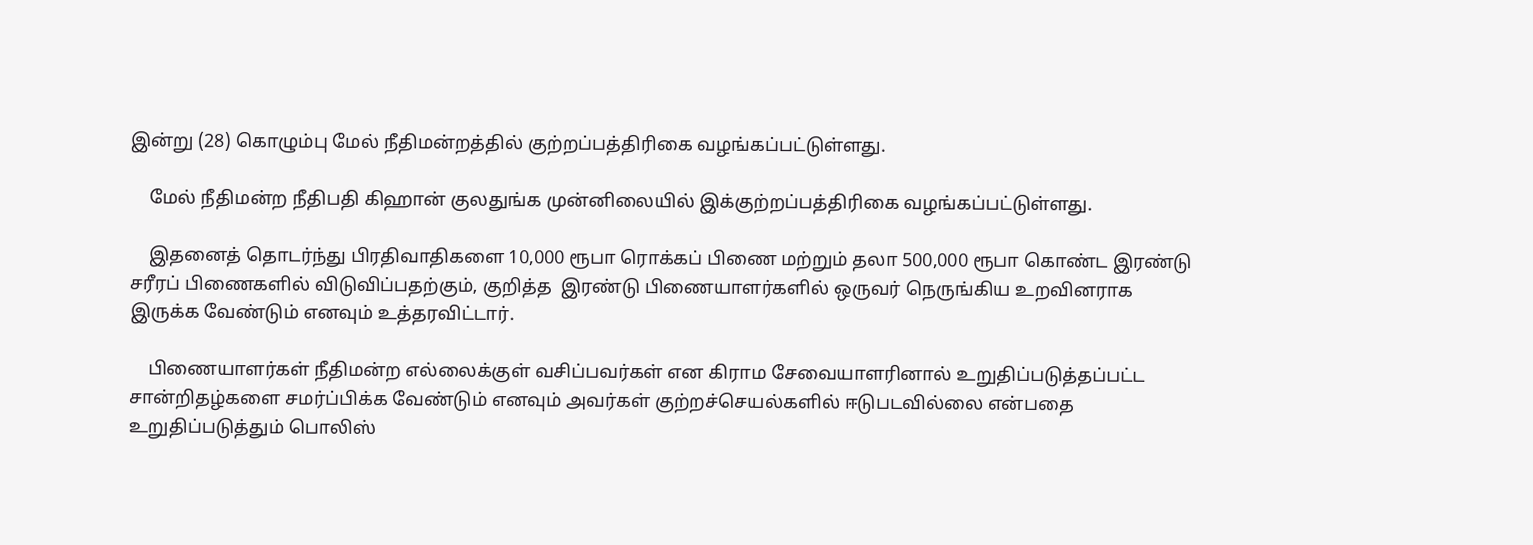இன்று (28) கொழும்பு மேல் நீதிமன்றத்தில் குற்றப்பத்திரிகை வழங்கப்பட்டுள்ளது.

    மேல் நீதிமன்ற நீதிபதி கிஹான் குலதுங்க முன்னிலையில் இக்குற்றப்பத்திரிகை வழங்கப்பட்டுள்ளது.

    இதனைத் தொடர்ந்து பிரதிவாதிகளை 10,000 ரூபா ரொக்கப் பிணை மற்றும் தலா 500,000 ரூபா கொண்ட இரண்டு சரீரப் பிணைகளில் விடுவிப்பதற்கும், குறித்த  இரண்டு பிணையாளர்களில் ஒருவர் நெருங்கிய உறவினராக இருக்க வேண்டும் எனவும் உத்தரவிட்டார்.

    பிணையாளர்கள் நீதிமன்ற எல்லைக்குள் வசிப்பவர்கள் என கிராம சேவையாளரினால் உறுதிப்படுத்தப்பட்ட சான்றிதழ்களை சமர்ப்பிக்க வேண்டும் எனவும் அவர்கள் குற்றச்செயல்களில் ஈடுபடவில்லை என்பதை உறுதிப்படுத்தும் பொலிஸ்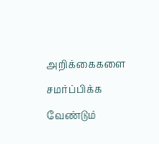அறிக்கைகளை சமர்ப்பிக்க வேண்டும்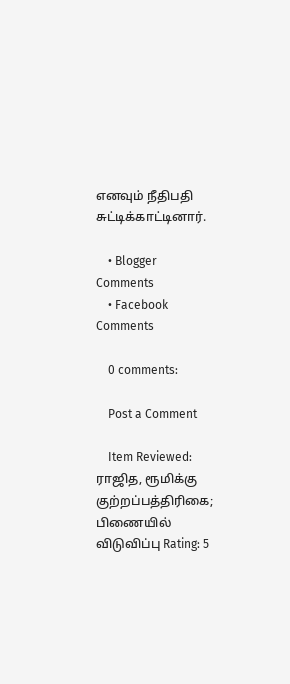எனவும் நீதிபதி சுட்டிக்காட்டினார்.

    • Blogger Comments
    • Facebook Comments

    0 comments:

    Post a Comment

    Item Reviewed: ராஜித, ரூமிக்கு குற்றப்பத்திரிகை; பிணையில் விடுவிப்பு Rating: 5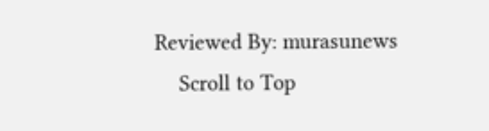Reviewed By: murasunews
    Scroll to Top